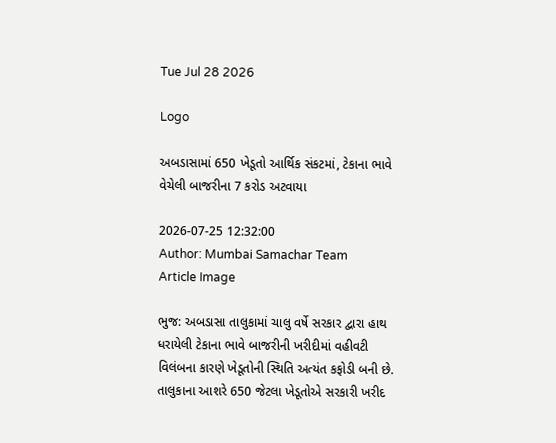Tue Jul 28 2026

Logo

અબડાસામાં 650 ખેડૂતો આર્થિક સંકટમાં, ટેકાના ભાવે વેચેલી બાજરીના 7 કરોડ અટવાયા

2026-07-25 12:32:00
Author: Mumbai Samachar Team
Article Image

ભુજ: અબડાસા તાલુકામાં ચાલુ વર્ષે સરકાર દ્વારા હાથ ધરાયેલી ટેકાના ભાવે બાજરીની ખરીદીમાં વહીવટી વિલંબના કારણે ખેડૂતોની સ્થિતિ અત્યંત કફોડી બની છે. તાલુકાના આશરે 650 જેટલા ખેડૂતોએ સરકારી ખરીદ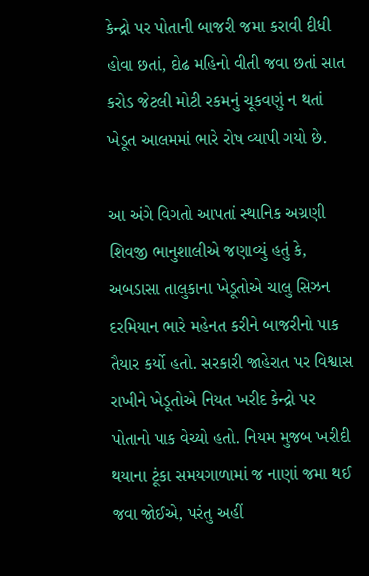કેન્દ્રો પર પોતાની બાજરી જમા કરાવી દીધી હોવા છતાં, દોઢ મહિનો વીતી જવા છતાં સાત કરોડ જેટલી મોટી રકમનું ચૂકવણું ન થતાં ખેડૂત આલમમાં ભારે રોષ વ્યાપી ગયો છે.

આ અંગે વિગતો આપતાં સ્થાનિક અગ્રણી શિવજી ભાનુશાલીએ જણાવ્યું હતું કે, અબડાસા તાલુકાના ખેડૂતોએ ચાલુ સિઝન દરમિયાન ભારે મહેનત કરીને બાજરીનો પાક તૈયાર કર્યો હતો. સરકારી જાહેરાત પર વિશ્વાસ રાખીને ખેડૂતોએ નિયત ખરીદ કેન્દ્રો પર પોતાનો પાક વેચ્યો હતો. નિયમ મુજબ ખરીદી થયાના ટૂંકા સમયગાળામાં જ નાણાં જમા થઈ જવા જોઈએ, પરંતુ અહીં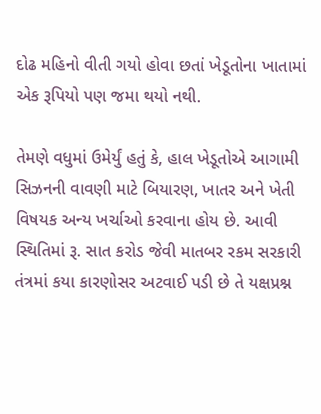દોઢ મહિનો વીતી ગયો હોવા છતાં ખેડૂતોના ખાતામાં એક રૂપિયો પણ જમા થયો નથી.

તેમણે વધુમાં ઉમેર્યું હતું કે, હાલ ખેડૂતોએ આગામી સિઝનની વાવણી માટે બિયારણ, ખાતર અને ખેતી વિષયક અન્ય ખર્ચાઓ કરવાના હોય છે. આવી સ્થિતિમાં રૂ. સાત કરોડ જેવી માતબર રકમ સરકારી તંત્રમાં કયા કારણોસર અટવાઈ પડી છે તે યક્ષપ્રશ્ન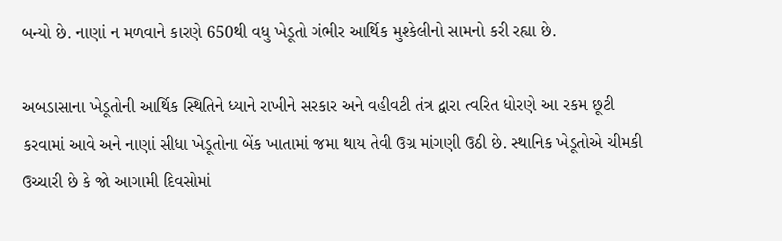બન્યો છે. નાણાં ન મળવાને કારણે 650થી વધુ ખેડૂતો ગંભીર આર્થિક મુશ્કેલીનો સામનો કરી રહ્યા છે.

અબડાસાના ખેડૂતોની આર્થિક સ્થિતિને ધ્યાને રાખીને સરકાર અને વહીવટી તંત્ર દ્વારા ત્વરિત ધોરણે આ રકમ છૂટી કરવામાં આવે અને નાણાં સીધા ખેડૂતોના બેંક ખાતામાં જમા થાય તેવી ઉગ્ર માંગણી ઉઠી છે. સ્થાનિક ખેડૂતોએ ચીમકી ઉચ્ચારી છે કે જો આગામી દિવસોમાં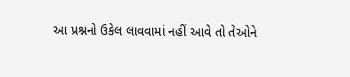આ પ્રશ્નનો ઉકેલ લાવવામાં નહીં આવે તો તેઓને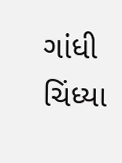ગાંધી ચિંધ્યા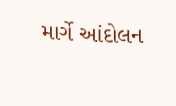માર્ગે આંદોલન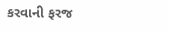કરવાની ફરજ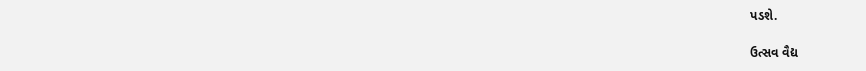પડશે.

ઉત્સવ વૈદ્ય